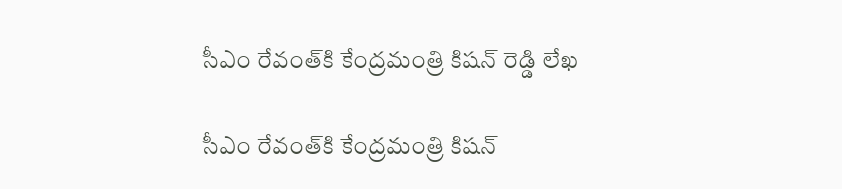సీఎం రేవంత్‌కి కేంద్రమంత్రి కిషన్ రెడ్డి లేఖ

సీఎం రేవంత్‌కి కేంద్రమంత్రి కిషన్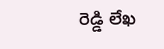రెడ్డి లేఖ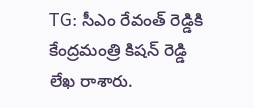TG: సీఎం రేవంత్ రెడ్డికి కేంద్రమంత్రి కిషన్ రెడ్డి లేఖ రాశారు.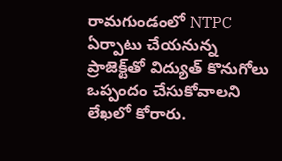రామగుండంలో NTPC ఏర్పాటు చేయనున్న ప్రాజెక్ట్‌తో విద్యుత్ కొనుగోలు ఒప్పందం చేసుకోవాలని లేఖలో కోరారు.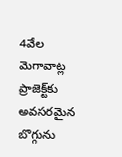4వేల మెగావాట్ల ప్రాజెక్ట్‌కు అవసరమైన బొగ్గును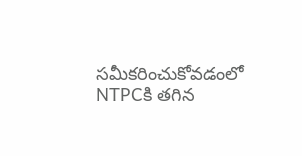సమీకరించుకోవడంలో NTPCకి తగిన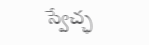స్వేచ్ఛ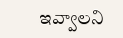ఇవ్వాలని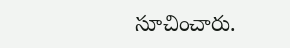సూచించారు.